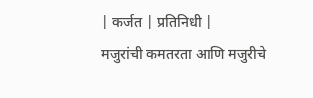| कर्जत | प्रतिनिधी |
मजुरांची कमतरता आणि मजुरीचे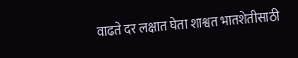वाढते दर लक्षात घेता शाश्वत भातशेतीसाठी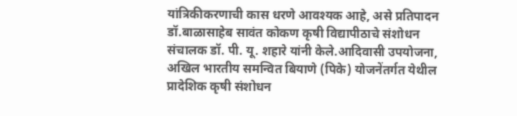यांत्रिकीकरणाची कास धरणे आवश्यक आहे, असे प्रतिपादन डॉ.बाळासाहेब सावंत कोकण कृषी विद्यापीठाचे संशोधन संचालक डॉ. पी. यू. शहारे यांनी केले.आदिवासी उपयोजना, अखिल भारतीय समन्वित बियाणे (पिके) योजनेंतर्गत येथील प्रादेशिक कृषी संशोधन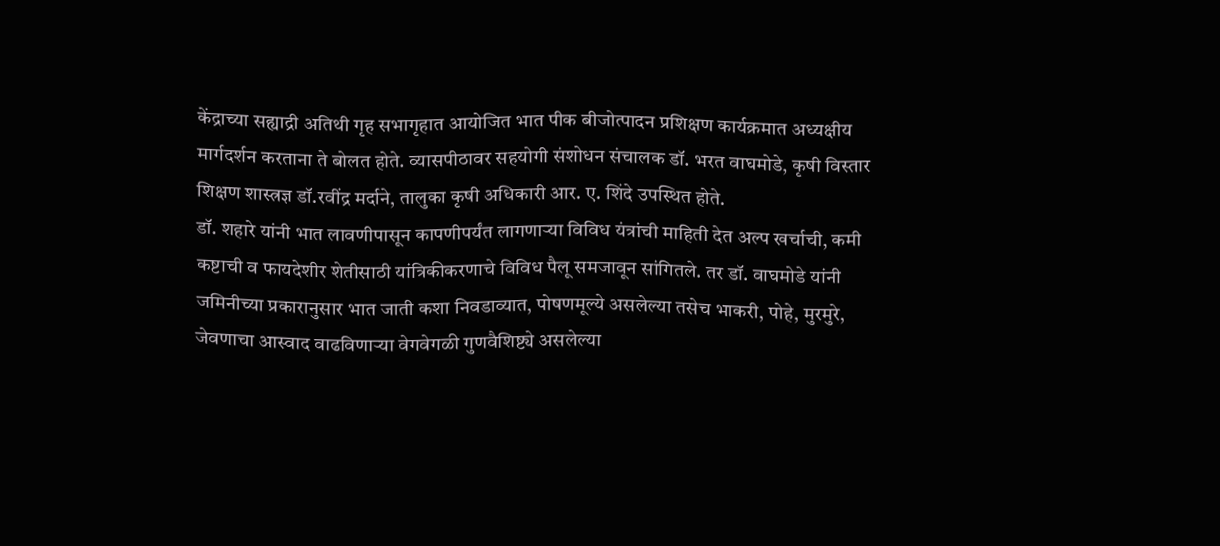केंद्राच्या सह्याद्री अतिथी गृह सभागृहात आयोजित भात पीक बीजोत्पादन प्रशिक्षण कार्यक्रमात अध्यक्षीय मार्गदर्शन करताना ते बोलत होते. व्यासपीठावर सहयोगी संशोधन संचालक डॉ. भरत वाघमोडे, कृषी विस्तार शिक्षण शास्त्रज्ञ डॉ.रवींद्र मर्दाने, तालुका कृषी अधिकारी आर. ए. शिंदे उपस्थित होते.
डॉ. शहारे यांनी भात लावणीपासून कापणीपर्यंत लागणाऱ्या विविध यंत्रांची माहिती देत अल्प खर्चाची, कमी कष्टाची व फायदेशीर शेतीसाठी यांत्रिकीकरणाचे विविध पैलू समजावून सांगितले. तर डॉ. वाघमोडे यांनी जमिनीच्या प्रकारानुसार भात जाती कशा निवडाव्यात, पोषणमूल्ये असलेल्या तसेच भाकरी, पोहे, मुरमुरे, जेवणाचा आस्वाद वाढविणाऱ्या वेगवेगळी गुणवैशिष्ट्ये असलेल्या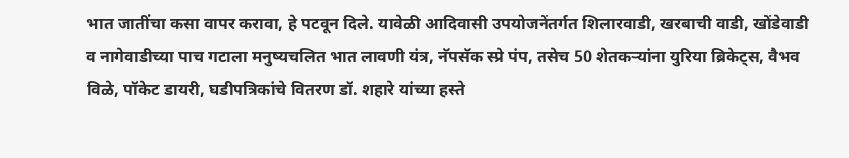भात जातींचा कसा वापर करावा, हे पटवून दिले. यावेळी आदिवासी उपयोजनेंतर्गत शिलारवाडी, खरबाची वाडी, खोंडेवाडी व नागेवाडीच्या पाच गटाला मनुष्यचलित भात लावणी यंत्र, नॅपसॅक स्प्रे पंप, तसेच 50 शेतकऱ्यांना युरिया ब्रिकेट्स, वैभव विळे, पॉकेट डायरी, घडीपत्रिकांचे वितरण डॉ. शहारे यांच्या हस्ते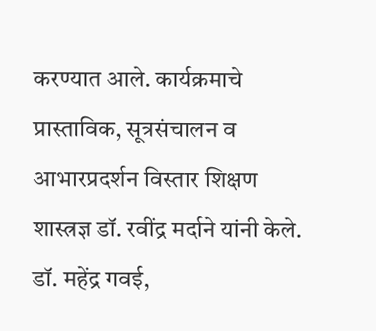करण्यात आले. कार्यक्रमाचे प्रास्ताविक, सूत्रसंचालन व आभारप्रदर्शन विस्तार शिक्षण शास्त्रज्ञ डॉ. रवींद्र मर्दाने यांनी केले. डॉ. महेंद्र गवई,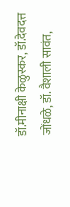डॉ.मीनाक्षी केळुस्कर, डॉ.देवदत्त जोंधळे, डॉ. वैशाली सावंत,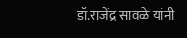डॉ.राजेंद्र सावळे यांनी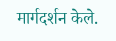मार्गदर्शन केले.